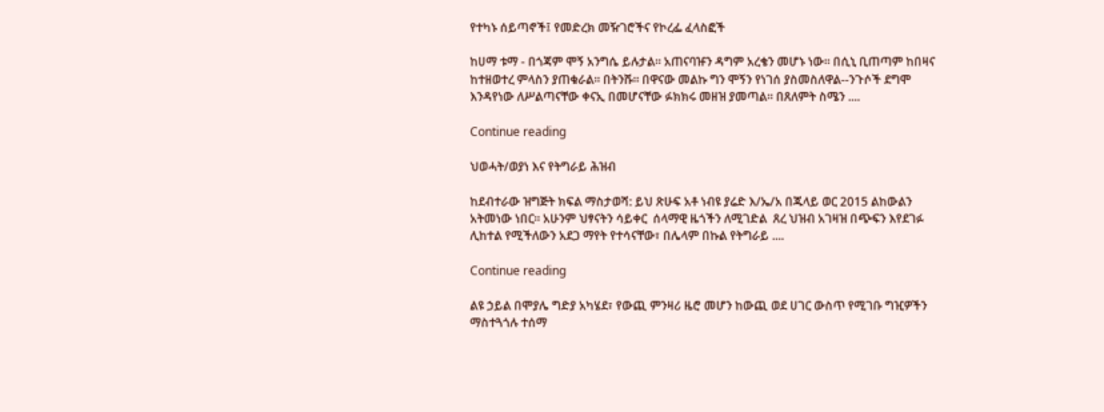የተካኑ ሰይጣኖች፤ የመድረክ መዥገሮችና የኮረፌ ፈላስፎች

ከሀማ ቱማ - በጎጃም ሞኝ አንግሴ ይሉታል። አጠናባዡን ዳግም አረቄን መሆኑ ነው። በሲኒ ቢጠጣም ከበዛና ከተዘወተረ ምላስን ያጠቁራል። በትንሹ። በዋናው መልኩ ግን ሞኝን የነገሰ ያስመስለዋል--ንጉሶች ደግሞ እንዳየነው ለሥልጣናቸው ቀናኢ በመሆናቸው ፉክክሩ መዘዝ ያመጣል። በጸለምት ስሜን ....

Continue reading

ህወሓት/ወያነ እና የትግራይ ሕዝብ

ከደብተራው ዝግጅት ክፍል ማስታወሻ: ይህ ጽሁፍ አቶ ነብዩ ያሬድ እ/ኤ/አ በጁላይ ወር 2015 ልከውልን አትመነው ነበር። አሁንም ህፃናትን ሳይቀር  ሰላማዊ ዜጎችን ለሚገድል  ጸረ ህዝብ አገዛዝ በጭፍን እየደገፉ ሊከተል የሚችለውን አደጋ ማየት የተሳናቸው፣ በሌላም በኩል የትግራይ ....

Continue reading

ልዩ ኃይል በሞያሌ ግድያ አካሄደ፣ የውጪ ምንዛሪ ዜሮ መሆን ከውጪ ወደ ሀገር ውስጥ የሚገቡ ግዢዎችን ማስተጓጎሉ ተሰማ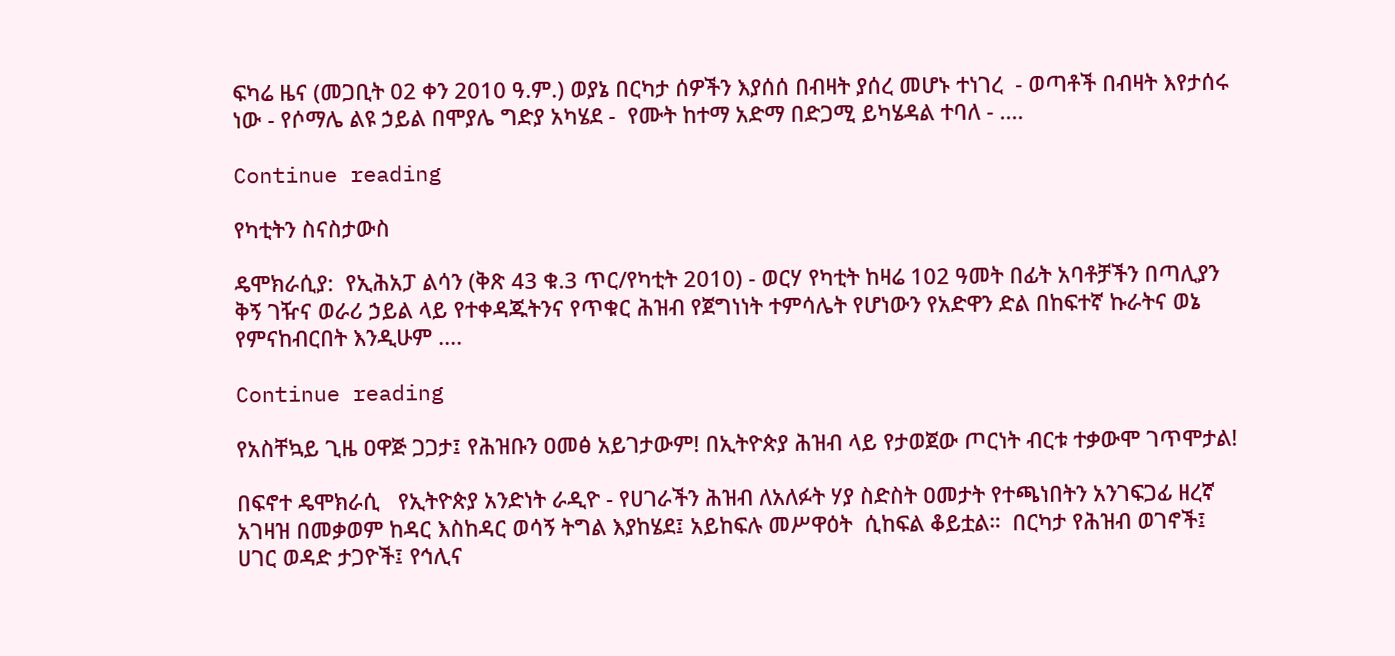ፍካሬ ዜና (መጋቢት 02 ቀን 2010 ዓ.ም.) ወያኔ በርካታ ሰዎችን እያሰሰ በብዛት ያሰረ መሆኑ ተነገረ  - ወጣቶች በብዛት እየታሰሩ ነው - የሶማሌ ልዩ ኃይል በሞያሌ ግድያ አካሄደ -  የሙት ከተማ አድማ በድጋሚ ይካሄዳል ተባለ - ....

Continue reading

የካቲትን ስናስታውስ

ዴሞክራሲያ:  የኢሕአፓ ልሳን (ቅጽ 43 ቁ.3 ጥር/የካቲት 2010) - ወርሃ የካቲት ከዛሬ 102 ዓመት በፊት አባቶቻችን በጣሊያን ቅኝ ገዥና ወራሪ ኃይል ላይ የተቀዳጁትንና የጥቁር ሕዝብ የጀግነነት ተምሳሌት የሆነውን የአድዋን ድል በከፍተኛ ኩራትና ወኔ የምናከብርበት እንዲሁም ....

Continue reading

የአስቸኳይ ጊዜ ዐዋጅ ጋጋታ፤ የሕዝቡን ዐመፅ አይገታውም! በኢትዮጵያ ሕዝብ ላይ የታወጀው ጦርነት ብርቱ ተቃውሞ ገጥሞታል!

በፍኖተ ዴሞክራሲ   የኢትዮጵያ አንድነት ራዲዮ - የሀገራችን ሕዝብ ለአለፉት ሃያ ስድስት ዐመታት የተጫነበትን አንገፍጋፊ ዘረኛ አገዛዝ በመቃወም ከዳር እስከዳር ወሳኝ ትግል እያከሄደ፤ አይከፍሉ መሥዋዕት  ሲከፍል ቆይቷል።  በርካታ የሕዝብ ወገኖች፤ ሀገር ወዳድ ታጋዮች፤ የኅሊና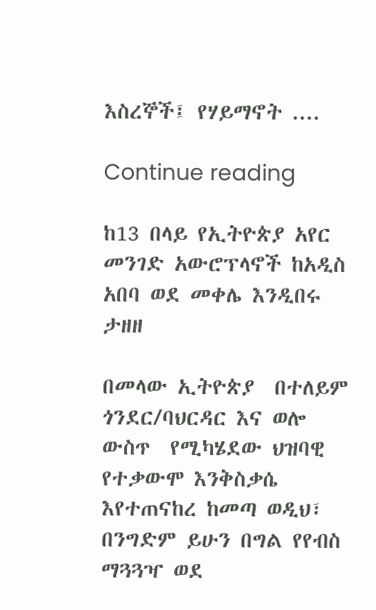እስረኞች፤ የሃይማኖት ....

Continue reading

ከ13 በላይ የኢትዮጵያ አየር መንገድ አውሮፕላኖች ከአዲስ አበባ ወደ መቀሌ እንዲበሩ ታዘዘ

በመላው ኢትዮጵያ  በተለይም ጎንደር/ባህርዳር እና ወሎ  ውስጥ  የሚካሄደው ህዝባዊ የተቃውሞ እንቅስቃሴ እየተጠናከረ ከመጣ ወዲህ፣ በንግድም ይሁን በግል የየብስ ማጓጓዣ ወደ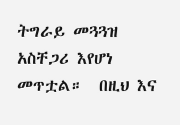ትግራይ መጓጓዝ አስቸጋሪ እየሆነ መጥቷል።  በዚህ እና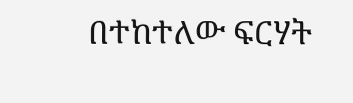በተከተለው ፍርሃት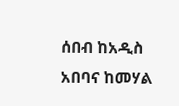ሰበብ ከአዲስ አበባና ከመሃል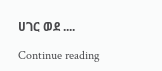ሀገር ወደ ....

Continue reading